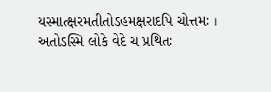યસ્માત્ક્ષરમતીતોઽહમક્ષરાદપિ ચોત્તમઃ ।
અતોઽસ્મિ લોકે વેદે ચ પ્રથિતઃ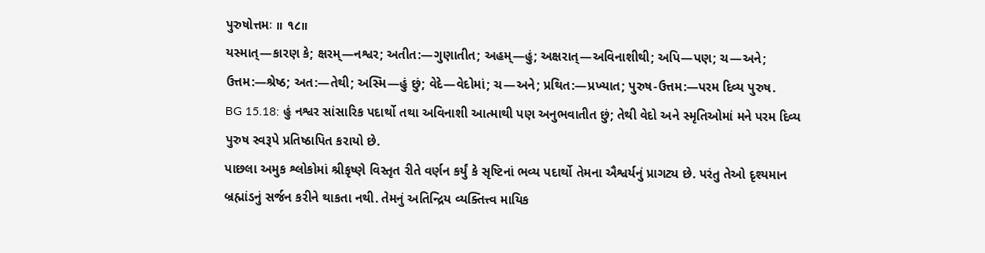પુરુષોત્તમઃ ॥ ૧૮॥
યસ્માત્—કારણ કે; ક્ષરમ્—નશ્વર; અતીત:—ગુણાતીત; અહમ્—હું; અક્ષરાત્—અવિનાશીથી; અપિ—પણ; ચ—અને; ઉત્તમ:—શ્રેષ્ઠ; અત:—તેથી; અસ્મિ—હું છું; વેદે—વેદોમાં; ચ—અને; પ્રથિત:—પ્રખ્યાત; પુરુષ-ઉત્તમ:—પરમ દિવ્ય પુરુષ.
BG 15.18: હું નશ્વર સાંસારિક પદાર્થો તથા અવિનાશી આત્માથી પણ અનુભવાતીત છું; તેથી વેદો અને સ્મૃતિઓમાં મને પરમ દિવ્ય પુરુષ સ્વરૂપે પ્રતિષ્ઠાપિત કરાયો છે.
પાછલા અમુક શ્લોકોમાં શ્રીકૃષ્ણે વિસ્તૃત રીતે વર્ણન કર્યું કે સૃષ્ટિનાં ભવ્ય પદાર્થો તેમના ઐશ્વર્યનું પ્રાગટ્ય છે. પરંતુ તેઓ દૃશ્યમાન બ્રહ્માંડનું સર્જન કરીને થાકતા નથી. તેમનું અતિન્દ્રિય વ્યક્તિત્ત્વ માયિક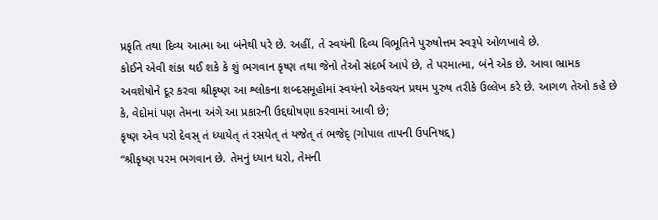પ્રકૃતિ તથા દિવ્ય આત્મા આ બંનેથી પરે છે. અહીં, તે સ્વયંની દિવ્ય વિભૂતિને પુરુષોત્તમ સ્વરૂપે ઓળખાવે છે.
કોઈને એવી શંકા થઈ શકે કે શું ભગવાન કૃષ્ણ તથા જેનો તેઓ સંદર્ભ આપે છે, તે પરમાત્મા, બંને એક છે. આવા ભ્રામક અવશેષોને દૂર કરવા શ્રીકૃષ્ણ આ શ્લોકના શબ્દસમૂહોમાં સ્વયંનો એકવચન પ્રથમ પુરુષ તરીકે ઉલ્લેખ કરે છે. આગળ તેઓ કહે છે કે, વેદોમાં પણ તેમના અંગે આ પ્રકારની ઉદ્દઘોષણા કરવામાં આવી છે;
કૃષ્ણ એવ પરો દેવસ્ તં ધ્યાયેત્ તં રસયેત્ તં યજેત્ તં ભજેદ્ (ગોપાલ તાપની ઉપનિષદ્દ)
“શ્રીકૃષ્ણ પરમ ભગવાન છે. તેમનું ધ્યાન ધરો, તેમની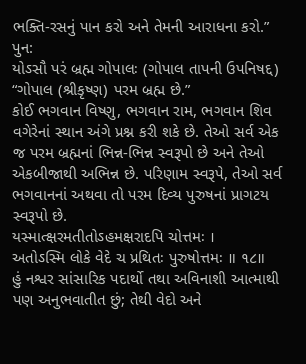ભક્તિ-રસનું પાન કરો અને તેમની આરાધના કરો.”
પુન:
યોઽસૌ પરં બ્રહ્મ ગોપાલઃ (ગોપાલ તાપની ઉપનિષદ્દ)
“ગોપાલ (શ્રીકૃષ્ણ) પરમ બ્રહ્મ છે.”
કોઈ ભગવાન વિષ્ણુ, ભગવાન રામ, ભગવાન શિવ વગેરેનાં સ્થાન અંગે પ્રશ્ન કરી શકે છે. તેઓ સર્વ એક જ પરમ બ્રહ્મનાં ભિન્ન-ભિન્ન સ્વરૂપો છે અને તેઓ એકબીજાથી અભિન્ન છે. પરિણામ સ્વરૂપે, તેઓ સર્વ ભગવાનનાં અથવા તો પરમ દિવ્ય પુરુષનાં પ્રાગટય સ્વરૂપો છે.
યસ્માત્ક્ષરમતીતોઽહમક્ષરાદપિ ચોત્તમઃ ।
અતોઽસ્મિ લોકે વેદે ચ પ્રથિતઃ પુરુષોત્તમઃ ॥ ૧૮॥
હું નશ્વર સાંસારિક પદાર્થો તથા અવિનાશી આત્માથી પણ અનુભવાતીત છું; તેથી વેદો અને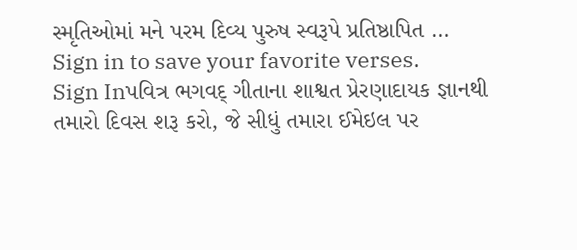સ્મૃતિઓમાં મને પરમ દિવ્ય પુરુષ સ્વરૂપે પ્રતિષ્ઠાપિત …
Sign in to save your favorite verses.
Sign Inપવિત્ર ભગવદ્ ગીતાના શાશ્વત પ્રેરણાદાયક જ્ઞાનથી તમારો દિવસ શરૂ કરો, જે સીધું તમારા ઈમેઇલ પર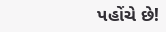પહોંચે છે!